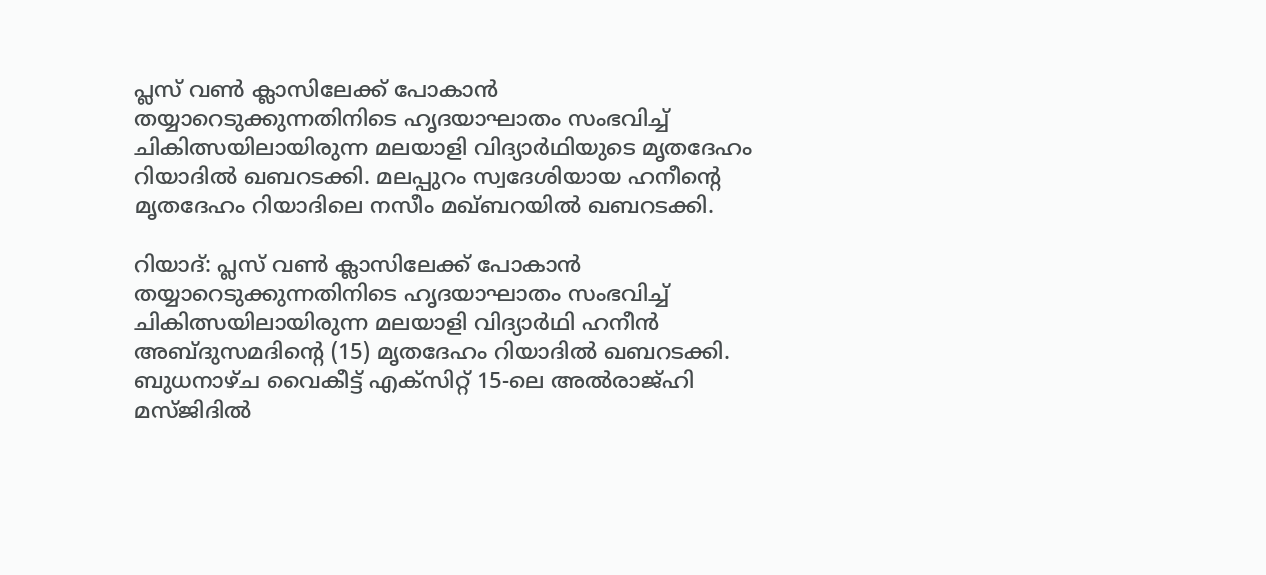പ്ലസ് വൺ ക്ലാസിലേക്ക് പോകാൻ തയ്യാറെടുക്കുന്നതിനിടെ ഹൃദയാഘാതം സംഭവിച്ച് ചികിത്സയിലായിരുന്ന മലയാളി വിദ്യാർഥിയുടെ മൃതദേഹം റിയാദിൽ ഖബറടക്കി. മലപ്പുറം സ്വദേശിയായ ഹനീന്‍റെ മൃതദേഹം റിയാദിലെ നസീം മഖ്ബറയിൽ ഖബറടക്കി.

റിയാദ്: പ്ലസ് വൺ ക്ലാസിലേക്ക് പോകാൻ തയ്യാറെടുക്കുന്നതിനിടെ ഹൃദയാഘാതം സംഭവിച്ച് ചികിത്സയിലായിരുന്ന മലയാളി വിദ്യാർഥി ഹനീൻ അബ്ദുസമദിന്‍റെ (15) മൃതദേഹം റിയാദിൽ ഖബറടക്കി. ബുധനാഴ്ച വൈകീട്ട് എക്സിറ്റ് 15-ലെ അൽരാജ്ഹി മസ്ജിദിൽ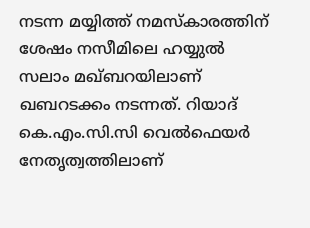നടന്ന മയ്യിത്ത് നമസ്കാരത്തിന് ശേഷം നസീമിലെ ഹയ്യുൽ സലാം മഖ്ബറയിലാണ് ഖബറടക്കം നടന്നത്. റിയാദ് കെ.എം.സി.സി വെൽഫെയർ നേതൃത്വത്തിലാണ്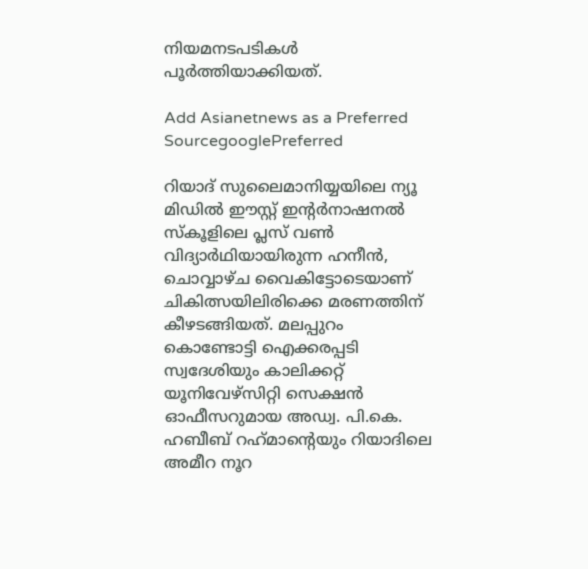നിയമനടപടികൾ പൂർത്തിയാക്കിയത്.

Add Asianetnews as a Preferred SourcegooglePreferred

റിയാദ് സുലൈമാനിയ്യയിലെ ന്യൂ മിഡിൽ ഈസ്റ്റ് ഇന്റർനാഷനൽ സ്കൂളിലെ പ്ലസ് വൺ വിദ്യാർഥിയായിരുന്ന ഹനീൻ, ചൊവ്വാഴ്ച വൈകിട്ടോടെയാണ് ചികിത്സയിലിരിക്കെ മരണത്തിന് കീഴടങ്ങിയത്. മലപ്പുറം കൊണ്ടോട്ടി ഐക്കരപ്പടി സ്വദേശിയും കാലിക്കറ്റ് യൂനിവേഴ്സിറ്റി സെക്ഷൻ ഓഫീസറുമായ അഡ്വ. പി.കെ. ഹബീബ് റഹ്‌മാന്‍റെയും റിയാദിലെ അമീറ നൂറ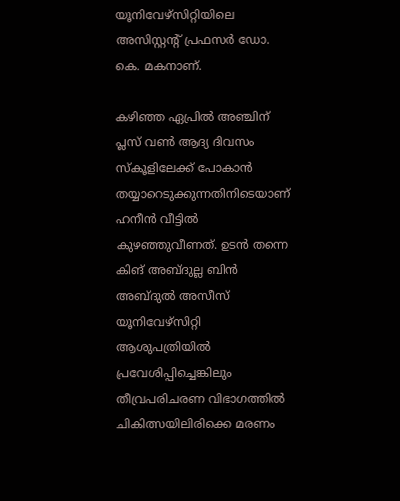യൂനിവേഴ്സിറ്റിയിലെ അസിസ്റ്റന്റ് പ്രഫസർ ഡോ. കെ. മകനാണ്.

കഴിഞ്ഞ ഏപ്രിൽ അഞ്ചിന് പ്ലസ് വൺ ആദ്യ ദിവസം സ്കൂളിലേക്ക് പോകാൻ തയ്യാറെടുക്കുന്നതിനിടെയാണ് ഹനീൻ വീട്ടിൽ കുഴഞ്ഞുവീണത്. ഉടൻ തന്നെ കിങ് അബ്ദുല്ല ബിൻ അബ്ദുൽ അസീസ് യൂനിവേഴ്സിറ്റി ആശുപത്രിയിൽ പ്രവേശിപ്പിച്ചെങ്കിലും തീവ്രപരിചരണ വിഭാഗത്തിൽ ചികിത്സയിലിരിക്കെ മരണം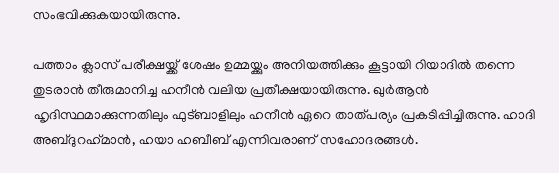സംഭവിക്കുകയായിരുന്നു.

പത്താം ക്ലാസ് പരീക്ഷയ്ക്ക് ശേഷം ഉമ്മയ്ക്കും അനിയത്തിക്കും കൂട്ടായി റിയാദിൽ തന്നെ തുടരാൻ തീരുമാനിച്ച ഹനീൻ വലിയ പ്രതീക്ഷയായിരുന്നു. ഖുർആൻ ഹൃദിസ്ഥമാക്കുന്നതിലും ഫുട്ബാളിലും ഹനീൻ ഏറെ താത്പര്യം പ്രകടിപ്പിച്ചിരുന്നു. ഹാദി അബ്ദുറഹ്‌മാൻ, ഹയാ ഹബീബ് എന്നിവരാണ് സഹോദരങ്ങൾ.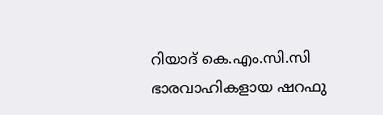റിയാദ് കെ.എം.സി.സി ഭാരവാഹികളായ ഷറഫു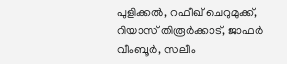പുളിക്കൽ, റഫീഖ് ചെറുമുക്ക്, റിയാസ് തിരൂർക്കാട്, ജാഫർ വീംബൂർ, സലീം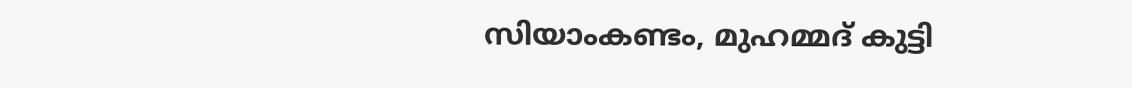സിയാംകണ്ടം, മുഹമ്മദ് കുട്ടി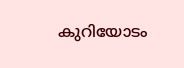കുറിയോടം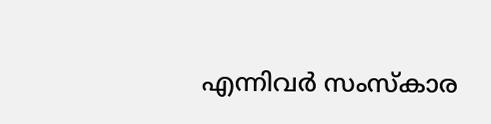എന്നിവർ സംസ്കാര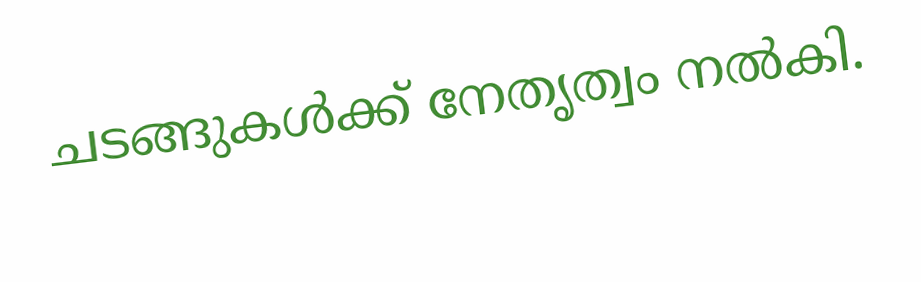ചടങ്ങുകൾക്ക് നേതൃത്വം നൽകി.